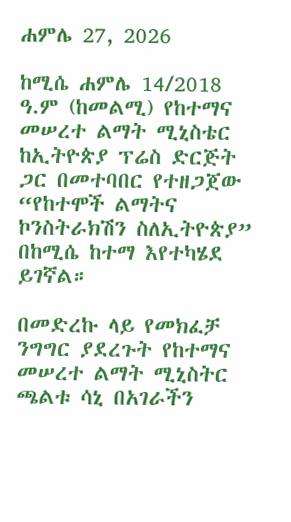ሐምሌ 27, 2026

ከሚሴ ሐምሌ 14/2018 ዓ.ም (ከመልሚ) የከተማና መሠረተ ልማት ሚኒስቴር ከኢትዮጵያ ፕሬስ ድርጅት ጋር በመተባበር የተዘጋጀው “የከተሞች ልማትና ኮንስትራክሽን ስለኢትዮጵያ” በከሚሴ ከተማ እየተካሄደ ይገኛል።

በመድረኩ ላይ የመክፈቻ ንግግር ያደረጉት የከተማና መሠረተ ልማት ሚኒስትር ጫልቱ ሳኒ በአገራችን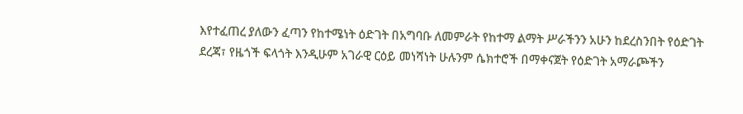እየተፈጠረ ያለውን ፈጣን የከተሜነት ዕድገት በአግባቡ ለመምራት የከተማ ልማት ሥራችንን አሁን ከደረስንበት የዕድገት ደረጃ፣ የዜጎች ፍላጎት እንዲሁም አገራዊ ርዕይ መነሻነት ሁሉንም ሴክተሮች በማቀናጀት የዕድገት አማራጮችን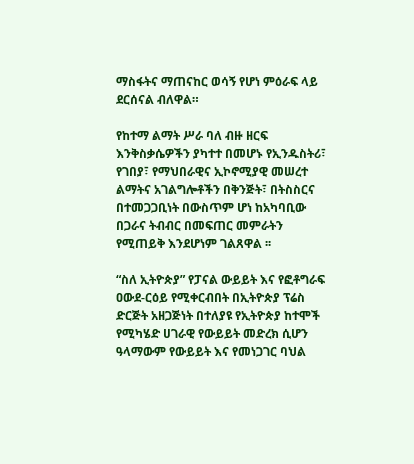ማስፋትና ማጠናከር ወሳኝ የሆነ ምዕራፍ ላይ ደርሰናል ብለዋል።

የከተማ ልማት ሥራ ባለ ብዙ ዘርፍ እንቅስቃሴዎችን ያካተተ በመሆኑ የኢንዱስትሪ፣ የገበያ፣ የማህበራዊና ኢኮኖሚያዊ መሠረተ ልማትና አገልግሎቶችን በቅንጅት፣ በትስስርና በተመጋጋቢነት በውስጥም ሆነ ከአካባቢው በጋራና ትብብር በመፍጠር መምራትን የሚጠይቅ እንደሆነም ገልጸዋል ፡፡

“ስለ ኢትዮጵያ” የፓናል ውይይት እና የፎቶግራፍ ዐውደ-ርዕይ የሚቀርብበት በኢትዮጵያ ፕሬስ ድርጅት አዘጋጅነት በተለያዩ የኢትዮጵያ ከተሞች የሚካሄድ ሀገራዊ የውይይት መድረክ ሲሆን ዓላማውም የውይይት እና የመነጋገር ባህል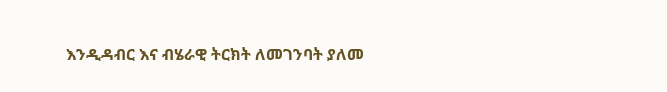እንዲዳብር እና ብሄራዊ ትርክት ለመገንባት ያለመ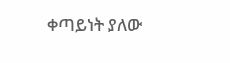ቀጣይነት ያለው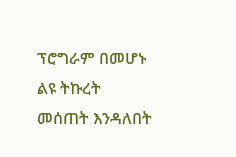ፕሮግራም በመሆኑ ልዩ ትኩረት መሰጠት እንዳለበት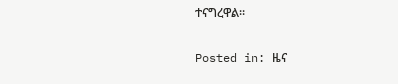ተናግረዋል።

Posted in: ዜና